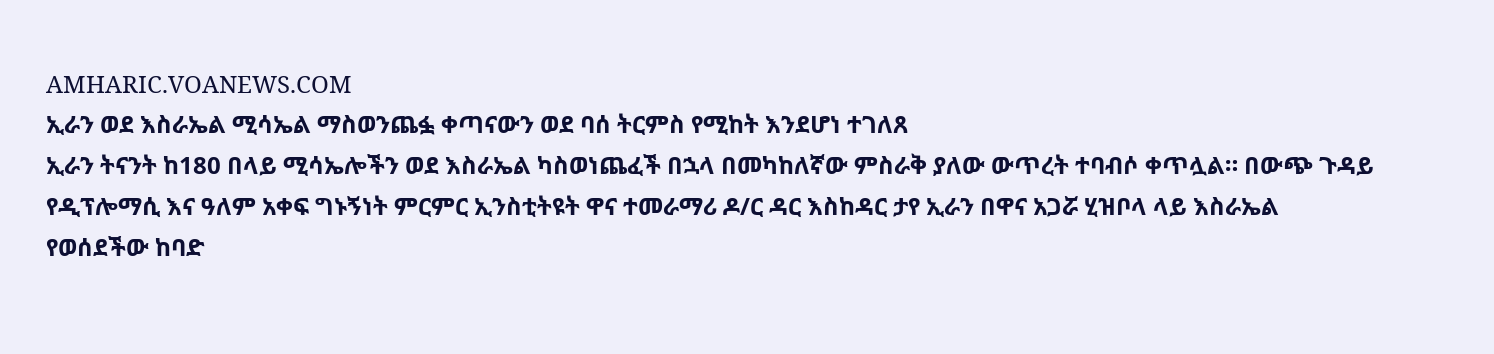AMHARIC.VOANEWS.COM
ኢራን ወደ እስራኤል ሚሳኤል ማስወንጨፏ ቀጣናውን ወደ ባሰ ትርምስ የሚከት እንደሆነ ተገለጸ
ኢራን ትናንት ከ180 በላይ ሚሳኤሎችን ወደ እስራኤል ካስወነጨፈች በኋላ በመካከለኛው ምስራቅ ያለው ውጥረት ተባብሶ ቀጥሏል። በውጭ ጉዳይ የዲፕሎማሲ እና ዓለም አቀፍ ግኑኝነት ምርምር ኢንስቲትዩት ዋና ተመራማሪ ዶ/ር ዳር እስከዳር ታየ ኢራን በዋና አጋሯ ሂዝቦላ ላይ እስራኤል የወሰደችው ከባድ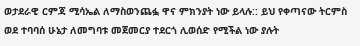ወታደራዊ ርምጃ ሚሳኤል ለማስወንጨፏ ዋና ምክንያት ነው ይላሉ:: ይህ የቀጣናው ትርምስ ወደ ተባባሰ ሁኔታ ለመግባቱ መጀመርያ ተደርጎ ሊወሰድ የሚችል ነው ያሉት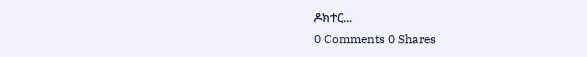ዶክተር...
0 Comments 0 Shares